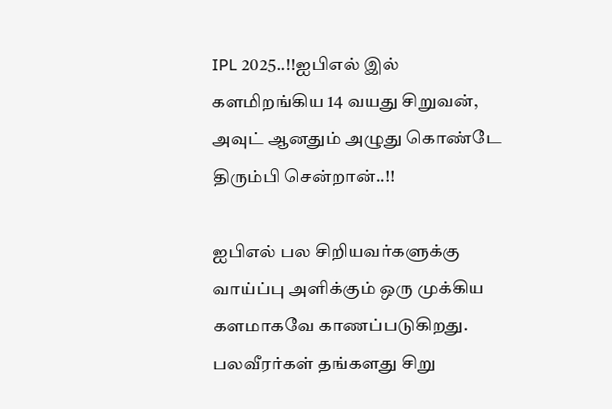IPL 2025..!!ஐபிஎல் இல் களமிறங்கிய 14 வயது சிறுவன், அவுட் ஆனதும் அழுது கொண்டே திரும்பி சென்றான்..!!

ஐபிஎல் பல சிறியவர்களுக்கு வாய்ப்பு அளிக்கும் ஒரு முக்கிய களமாகவே காணப்படுகிறது. பலவீரர்கள் தங்களது சிறு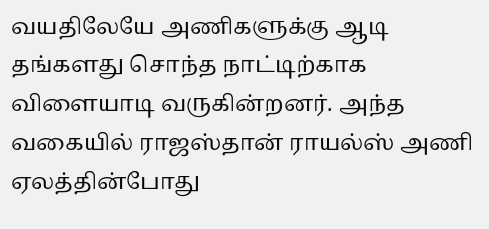வயதிலேயே அணிகளுக்கு ஆடி தங்களது சொந்த நாட்டிற்காக விளையாடி வருகின்றனர். அந்த வகையில் ராஜஸ்தான் ராயல்ஸ் அணி ஏலத்தின்போது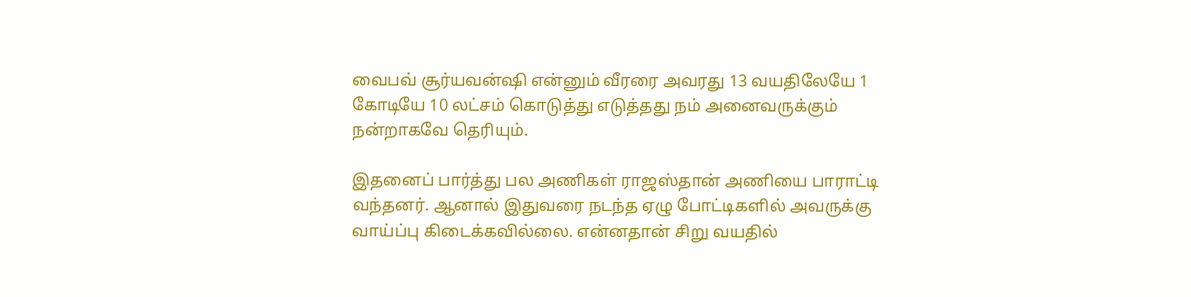வைபவ் சூர்யவன்ஷி என்னும் வீரரை அவரது 13 வயதிலேயே 1 கோடியே 10 லட்சம் கொடுத்து எடுத்தது நம் அனைவருக்கும் நன்றாகவே தெரியும்.

இதனைப் பார்த்து பல அணிகள் ராஜஸ்தான் அணியை பாராட்டி வந்தனர். ஆனால் இதுவரை நடந்த ஏழு போட்டிகளில் அவருக்கு வாய்ப்பு கிடைக்கவில்லை. என்னதான் சிறு வயதில்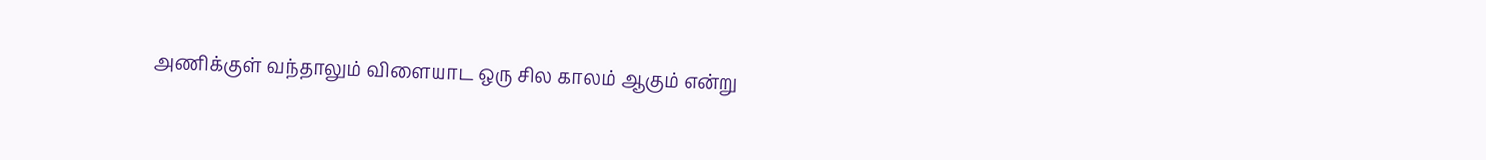அணிக்குள் வந்தாலும் விளையாட ஒரு சில காலம் ஆகும் என்று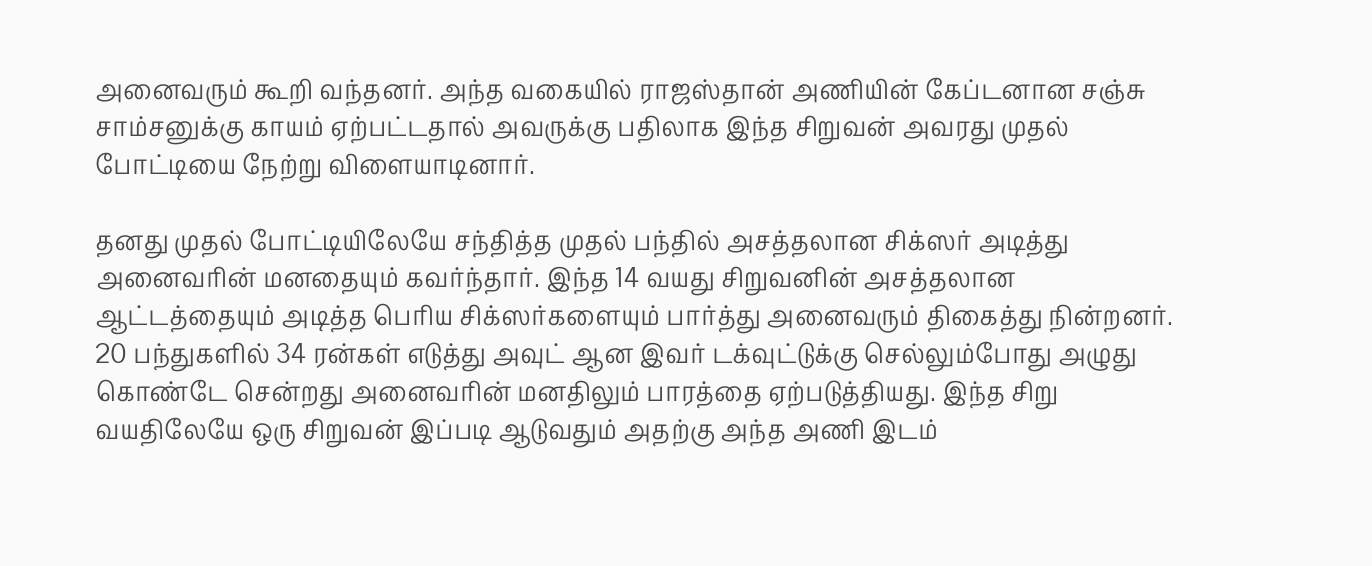அனைவரும் கூறி வந்தனர். அந்த வகையில் ராஜஸ்தான் அணியின் கேப்டனான சஞ்சு சாம்சனுக்கு காயம் ஏற்பட்டதால் அவருக்கு பதிலாக இந்த சிறுவன் அவரது முதல் போட்டியை நேற்று விளையாடினார்.

தனது முதல் போட்டியிலேயே சந்தித்த முதல் பந்தில் அசத்தலான சிக்ஸர் அடித்து அனைவரின் மனதையும் கவர்ந்தார். இந்த 14 வயது சிறுவனின் அசத்தலான ஆட்டத்தையும் அடித்த பெரிய சிக்ஸர்களையும் பார்த்து அனைவரும் திகைத்து நின்றனர். 20 பந்துகளில் 34 ரன்கள் எடுத்து அவுட் ஆன இவர் டக்வுட்டுக்கு செல்லும்போது அழுது கொண்டே சென்றது அனைவரின் மனதிலும் பாரத்தை ஏற்படுத்தியது. இந்த சிறு வயதிலேயே ஒரு சிறுவன் இப்படி ஆடுவதும் அதற்கு அந்த அணி இடம்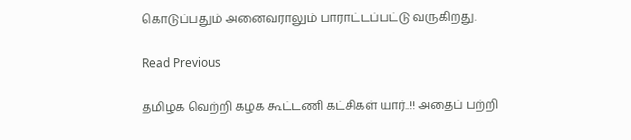கொடுப்பதும் அனைவராலும் பாராட்டப்பட்டு வருகிறது.

Read Previous

தமிழக வெற்றி கழக கூட்டணி கட்சிகள் யார்..!! அதைப் பற்றி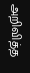அறிவித்த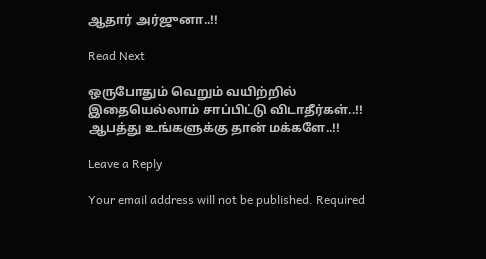ஆதார் அர்ஜுனா..!!

Read Next

ஒருபோதும் வெறும் வயிற்றில் இதையெல்லாம் சாப்பிட்டு விடாதீர்கள்..!! ஆபத்து உங்களுக்கு தான் மக்களே..!!

Leave a Reply

Your email address will not be published. Required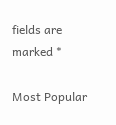fields are marked *

Most Popular